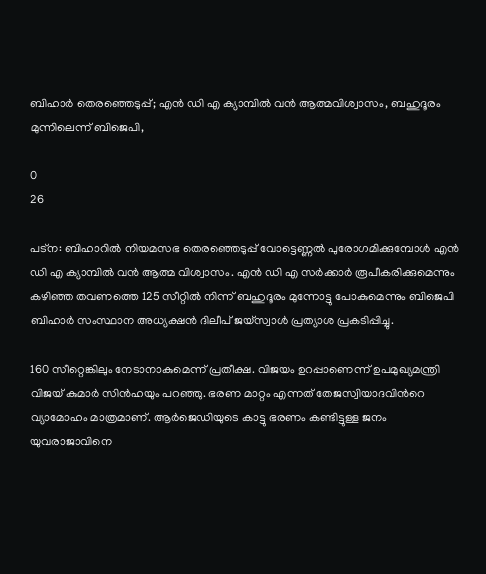ബിഹാര്‍ തെരഞ്ഞെടുപ്പ്; എന്‍ ഡി എ ക്യാമ്പില്‍ വന്‍ ആത്മവിശ്വാസം, ബഹുദൂരം മുന്നിലെന്ന് ബിജെപി,

0
26

പട്‌ന: ബിഹാറില്‍ നിയമസഭ തെരഞ്ഞെടുപ്പ് വോട്ടെണ്ണല്‍ പുരോഗമിക്കുമ്പോള്‍ എന്‍ ഡി എ ക്യാമ്പില്‍ വന്‍ ആത്മ വിശ്വാസം. എന്‍ ഡി എ സര്‍ക്കാര്‍ രൂപീകരിക്കുമെന്നും കഴിഞ്ഞ തവണത്തെ 125 സീറ്റില്‍ നിന്ന് ബഹുദൂരം മുന്നോട്ടു പോകുമെന്നും ബിജെപി ബിഹാര്‍ സംസ്ഥാന അധ്യക്ഷന്‍ ദിലീപ് ജയ്സ്വാള്‍ പ്രത്യാശ പ്രകടിപ്പിച്ചു.

160 സീറ്റെങ്കിലും നേടാനാകുമെന്ന് പ്രതീക്ഷ. വിജയം ഉറപ്പാണെന്ന് ഉപമുഖ്യമന്ത്രി വിജയ് കുമാര്‍ സിന്‍ഹയും പറഞ്ഞു. ഭരണ മാറ്റം എന്നത് തേജസ്വിയാദവിന്‍റെ വ്യാമോഹം മാത്രമാണ്. ആര്‍ജെഡിയുടെ കാട്ടു ഭരണം കണ്ടിട്ടുള്ള ജനം യുവരാജാവിനെ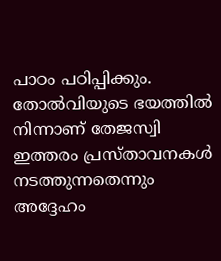പാഠം പഠിപ്പിക്കും. തോല്‍വിയുടെ ഭയത്തില്‍ നിന്നാണ് തേജസ്വി ഇത്തരം പ്രസ്‌താവനകള്‍ നടത്തുന്നതെന്നും അദ്ദേഹം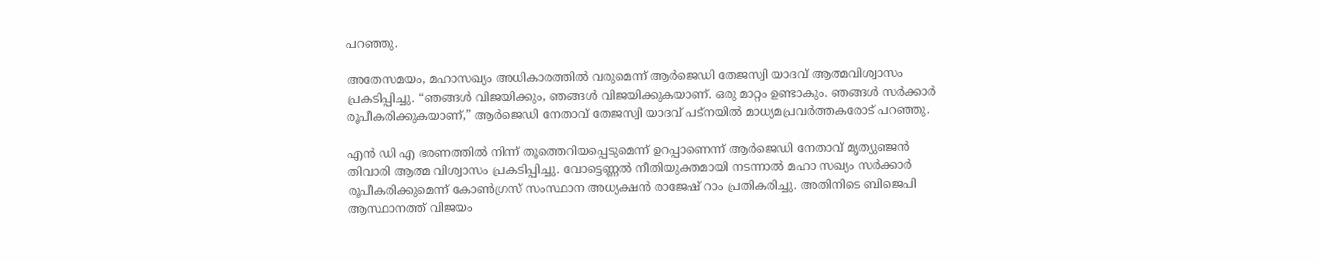പറഞ്ഞു.

അതേസമയം, മഹാസഖ്യം അധികാരത്തില്‍ വരുമെന്ന് ആര്‍ജെഡി തേജസ്വി യാദവ് ആത്മവിശ്വാസം പ്രകടിപ്പിച്ചു. “ഞങ്ങൾ വിജയിക്കും, ഞങ്ങൾ വിജയിക്കുകയാണ്. ഒരു മാറ്റം ഉണ്ടാകും. ഞങ്ങൾ സർക്കാർ രൂപീകരിക്കുകയാണ്,” ആർജെഡി നേതാവ് തേജസ്വി യാദവ് പട്‌നയിൽ മാധ്യമപ്രവർത്തകരോട് പറഞ്ഞു.

എന്‍ ഡി എ ഭരണത്തില്‍ നിന്ന് തൂത്തെറിയപ്പെടുമെന്ന് ഉറപ്പാണെന്ന് ആര്‍ജെഡി നേതാവ് മൃത്യുഞ്ജന്‍ തിവാരി ആത്മ വിശ്വാസം പ്രകടിപ്പിച്ചു. വോട്ടെണ്ണല്‍ നീതിയുക്തമായി നടന്നാല്‍ മഹാ സഖ്യം സര്‍ക്കാര്‍ രൂപീകരിക്കുമെന്ന് കോണ്‍ഗ്രസ് സംസ്ഥാന അധ്യക്ഷന്‍ രാജേഷ് റാം പ്രതികരിച്ചു. അതിനിടെ ബിജെപി ആസ്ഥാനത്ത് വിജയം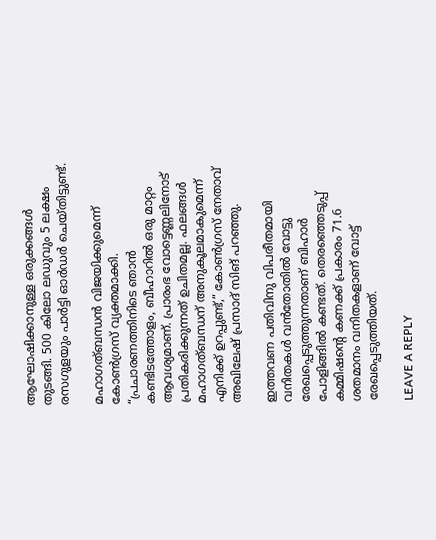ആഘോഷിക്കാനുള്ള ഒരുക്കങ്ങള്‍ തുടങ്ങി. 500 കിലോ ലഡുവും 5 ലക്ഷം രസഗുളയും പാര്‍ട്ടി ഓര്‍ഡര്‍ ചെയ്‌തിട്ടുണ്ട്.

മഹാഗത്ബന്ധൻ വിജയിക്കുമെന്ന് കോൺഗ്രസ് വ്യക്തമാക്കി. “പ്രചാരണത്തിനിടെ ഞാൻ കണ്ടിടത്തോളം, ബീഹാറിൽ ഒരു മാറ്റം ആവശ്യമാണ്. പ്രാരംഭ വോട്ടെണ്ണലിനോട് പ്രതികരിക്കുന്നത് ഉചിതമല്ല. ഫലങ്ങൾ മഹാഗത്ബന്ധന് അനുകൂലമാകുമെന്ന് എനിക്ക് ഉറപ്പുണ്ട്,” കോൺഗ്രസ് നേതാവ് അഖിലേഷ് പ്രസാദ് സിങ് പറഞ്ഞു.

ഇത്തവണ പതിവിനു വിപരീതമായി വനിതകള്‍ വന്‍തോതില്‍ വോട്ടു രേഖപ്പെടുത്തുന്നതാണ് ബിഹാര്‍ പോളിങ്ങില്‍ കണ്ടത്. തെരഞ്ഞെടുപ്പ് കമ്മിഷന്‍റെ കണക്ക് പ്രകാരം 71.6 ശതമാനം വനിതകളാണ് വോട്ട് രേഖപ്പെടുത്തിയത്.

LEAVE A REPLY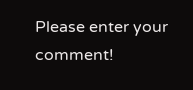Please enter your comment!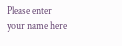Please enter your name here